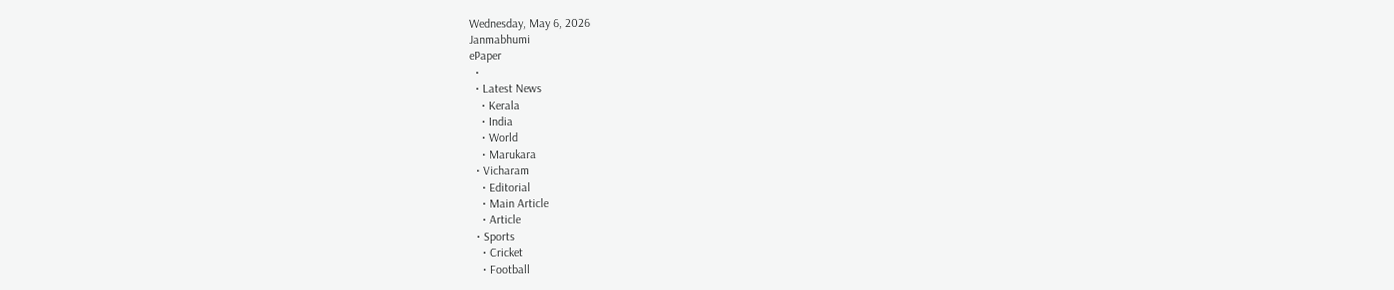Wednesday, May 6, 2026
Janmabhumi
ePaper
  •
  • Latest News
    • Kerala
    • India
    • World
    • Marukara
  • Vicharam
    • Editorial
    • Main Article
    • Article
  • Sports
    • Cricket
    • Football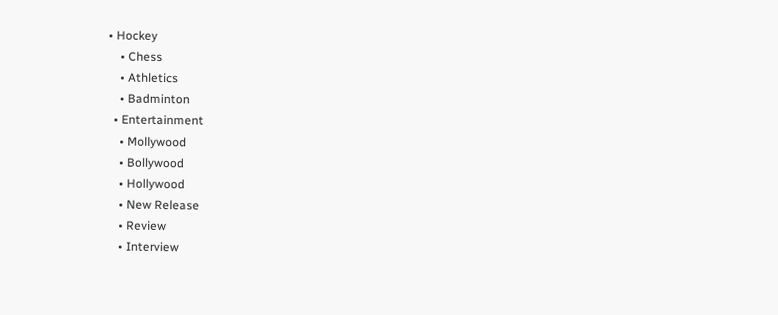• Hockey
    • Chess
    • Athletics
    • Badminton
  • Entertainment
    • Mollywood
    • Bollywood
    • Hollywood
    • New Release
    • Review
    • Interview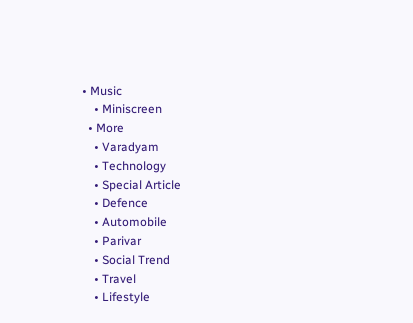• Music
    • Miniscreen
  • More
    • Varadyam
    • Technology
    • Special Article
    • Defence
    • Automobile
    • Parivar
    • Social Trend
    • Travel
    • Lifestyle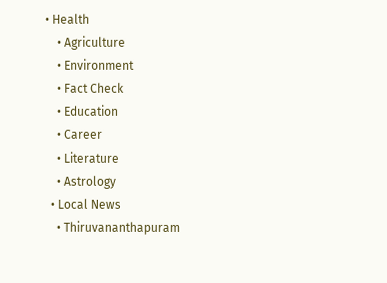• Health
    • Agriculture
    • Environment
    • Fact Check
    • Education
    • Career
    • Literature
    • Astrology
  • Local News
    • Thiruvananthapuram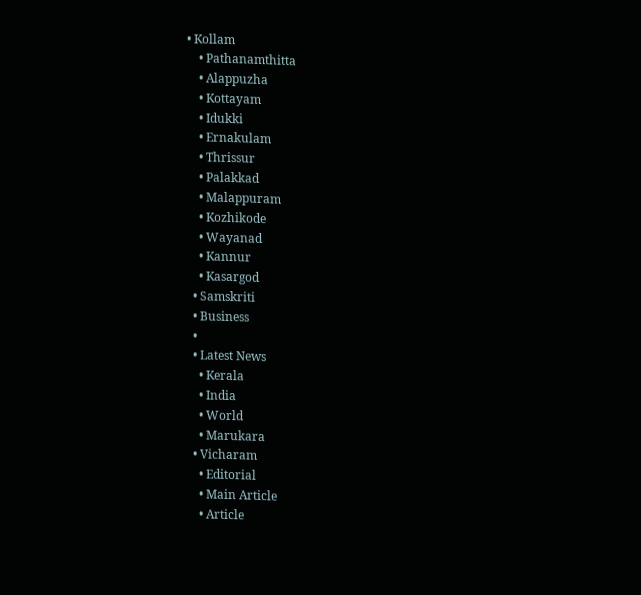• Kollam
    • Pathanamthitta
    • Alappuzha
    • Kottayam
    • Idukki
    • Ernakulam
    • Thrissur
    • Palakkad
    • Malappuram
    • Kozhikode
    • Wayanad
    • Kannur
    • Kasargod
  • Samskriti
  • Business
  •
  • Latest News
    • Kerala
    • India
    • World
    • Marukara
  • Vicharam
    • Editorial
    • Main Article
    • Article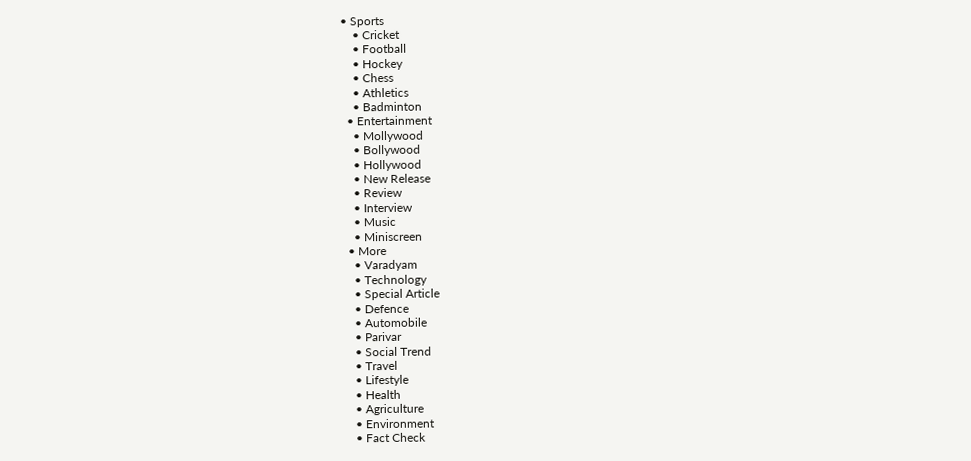• Sports
    • Cricket
    • Football
    • Hockey
    • Chess
    • Athletics
    • Badminton
  • Entertainment
    • Mollywood
    • Bollywood
    • Hollywood
    • New Release
    • Review
    • Interview
    • Music
    • Miniscreen
  • More
    • Varadyam
    • Technology
    • Special Article
    • Defence
    • Automobile
    • Parivar
    • Social Trend
    • Travel
    • Lifestyle
    • Health
    • Agriculture
    • Environment
    • Fact Check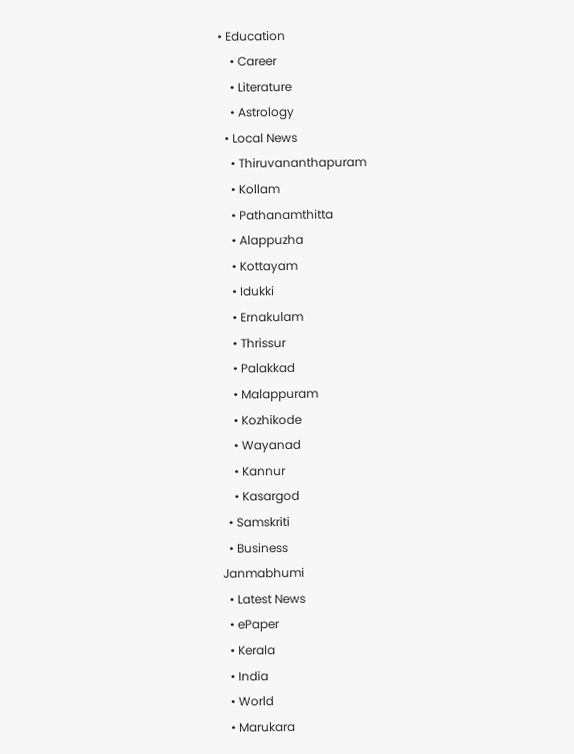• Education
    • Career
    • Literature
    • Astrology
  • Local News
    • Thiruvananthapuram
    • Kollam
    • Pathanamthitta
    • Alappuzha
    • Kottayam
    • Idukki
    • Ernakulam
    • Thrissur
    • Palakkad
    • Malappuram
    • Kozhikode
    • Wayanad
    • Kannur
    • Kasargod
  • Samskriti
  • Business
Janmabhumi
  • Latest News
  • ePaper
  • Kerala
  • India
  • World
  • Marukara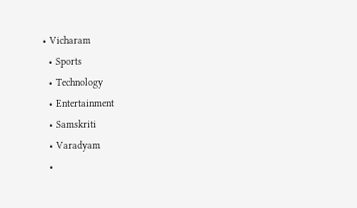• Vicharam
  • Sports
  • Technology
  • Entertainment
  • Samskriti
  • Varadyam
  •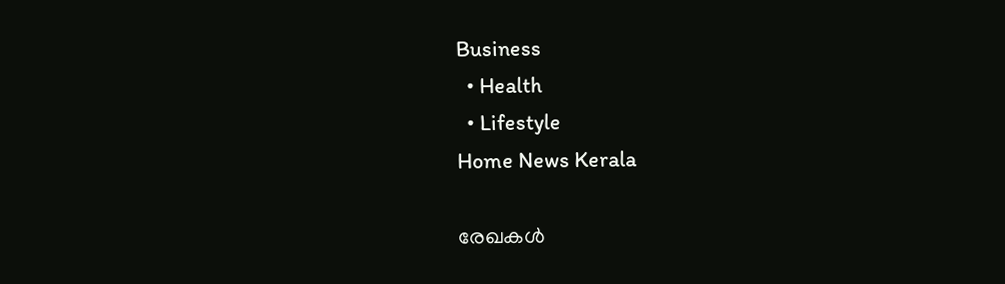Business
  • Health
  • Lifestyle
Home News Kerala

രേഖകള്‍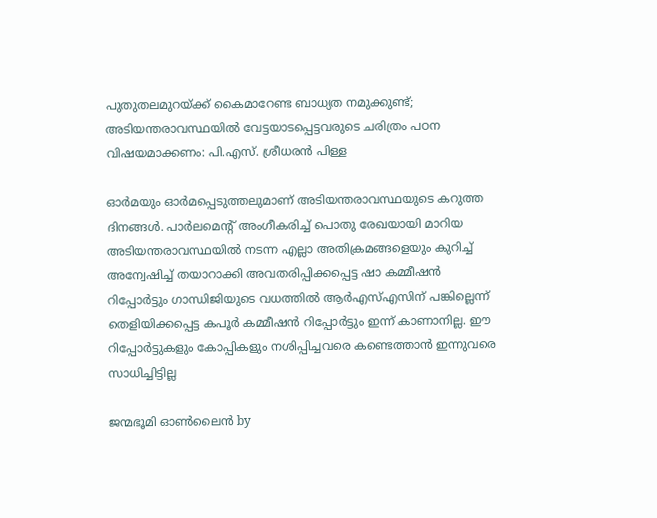പുതുതലമുറയ്‌ക്ക് കൈമാറേണ്ട ബാധ്യത നമുക്കുണ്ട്; അടിയന്തരാവസ്ഥയില്‍ വേട്ടയാടപ്പെട്ടവരുടെ ചരിത്രം പഠന വിഷയമാക്കണം: പി.എസ്. ശ്രീധരന്‍ പിള്ള

ഓര്‍മയും ഓര്‍മപ്പെടുത്തലുമാണ് അടിയന്തരാവസ്ഥയുടെ കറുത്ത ദിനങ്ങള്‍. പാര്‍ലമെന്റ് അംഗീകരിച്ച് പൊതു രേഖയായി മാറിയ അടിയന്തരാവസ്ഥയില്‍ നടന്ന എല്ലാ അതിക്രമങ്ങളെയും കുറിച്ച് അന്വേഷിച്ച് തയാറാക്കി അവതരിപ്പിക്കപ്പെട്ട ഷാ കമ്മീഷന്‍ റിപ്പോര്‍ട്ടും ഗാന്ധിജിയുടെ വധത്തില്‍ ആര്‍എസ്എസിന് പങ്കില്ലെന്ന് തെളിയിക്കപ്പെട്ട കപൂര്‍ കമ്മീഷന്‍ റിപ്പോര്‍ട്ടും ഇന്ന് കാണാനില്ല. ഈ റിപ്പോര്‍ട്ടുകളും കോപ്പികളും നശിപ്പിച്ചവരെ കണ്ടെത്താന്‍ ഇന്നുവരെ സാധിച്ചിട്ടില്ല

ജന്മഭൂമി ഓണ്‍ലൈന്‍ by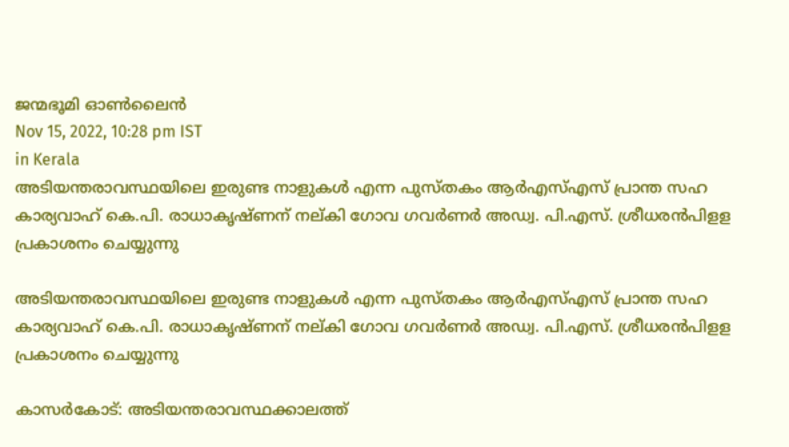ജന്മഭൂമി ഓണ്‍ലൈന്‍
Nov 15, 2022, 10:28 pm IST
in Kerala
അടിയന്തരാവസ്ഥയിലെ ഇരുണ്ട നാളുകള്‍ എന്ന പുസ്തകം ആര്‍എസ്എസ് പ്രാന്ത സഹ കാര്യവാഹ് കെ.പി. രാധാകൃഷ്ണന് നല്കി ഗോവ ഗവര്‍ണര്‍ അഡ്വ. പി.എസ്. ശ്രീധരന്‍പിളള പ്രകാശനം ചെയ്യുന്നു

അടിയന്തരാവസ്ഥയിലെ ഇരുണ്ട നാളുകള്‍ എന്ന പുസ്തകം ആര്‍എസ്എസ് പ്രാന്ത സഹ കാര്യവാഹ് കെ.പി. രാധാകൃഷ്ണന് നല്കി ഗോവ ഗവര്‍ണര്‍ അഡ്വ. പി.എസ്. ശ്രീധരന്‍പിളള പ്രകാശനം ചെയ്യുന്നു

കാസര്‍കോട്: അടിയന്തരാവസ്ഥക്കാലത്ത്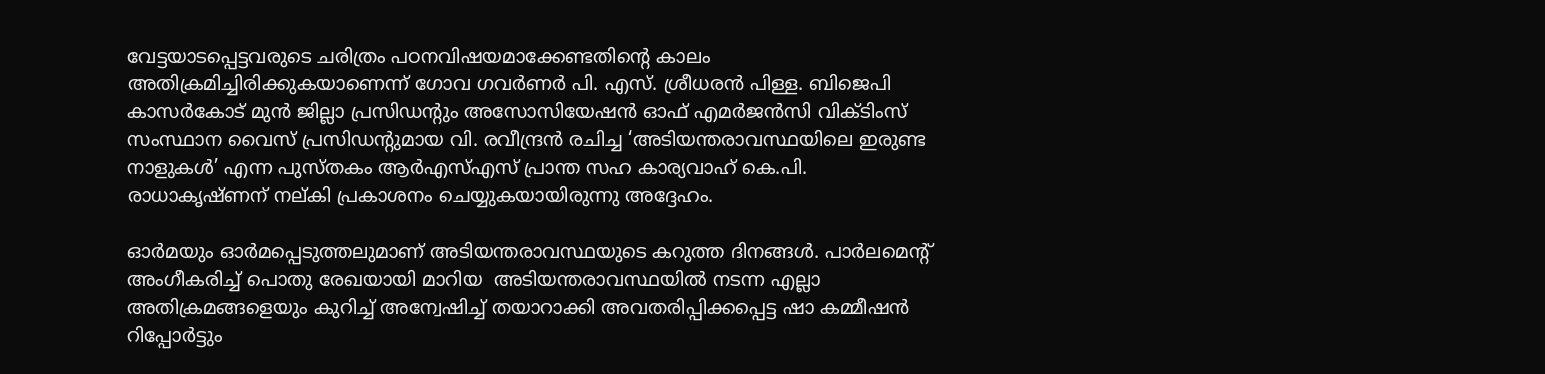വേട്ടയാടപ്പെട്ടവരുടെ ചരിത്രം പഠനവിഷയമാക്കേണ്ടതിന്റെ കാലം അതിക്രമിച്ചിരിക്കുകയാണെന്ന് ഗോവ ഗവര്‍ണര്‍ പി. എസ്. ശ്രീധരന്‍ പിള്ള. ബിജെപി കാസര്‍കോട് മുന്‍ ജില്ലാ പ്രസിഡന്റും അസോസിയേഷന്‍ ഓഫ് എമര്‍ജന്‍സി വിക്ടിംസ് സംസ്ഥാന വൈസ് പ്രസിഡന്റുമായ വി. രവീന്ദ്രന്‍ രചിച്ച ‘അടിയന്തരാവസ്ഥയിലെ ഇരുണ്ട നാളുകള്‍’ എന്ന പുസ്തകം ആര്‍എസ്എസ് പ്രാന്ത സഹ കാര്യവാഹ് കെ.പി. രാധാകൃഷ്ണന് നല്കി പ്രകാശനം ചെയ്യുകയായിരുന്നു അദ്ദേഹം.

ഓര്‍മയും ഓര്‍മപ്പെടുത്തലുമാണ് അടിയന്തരാവസ്ഥയുടെ കറുത്ത ദിനങ്ങള്‍. പാര്‍ലമെന്റ് അംഗീകരിച്ച് പൊതു രേഖയായി മാറിയ  അടിയന്തരാവസ്ഥയില്‍ നടന്ന എല്ലാ അതിക്രമങ്ങളെയും കുറിച്ച് അന്വേഷിച്ച് തയാറാക്കി അവതരിപ്പിക്കപ്പെട്ട ഷാ കമ്മീഷന്‍ റിപ്പോര്‍ട്ടും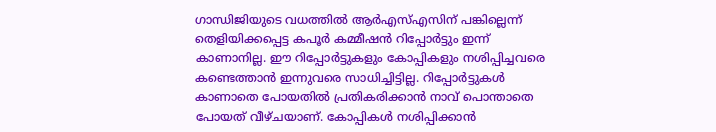ഗാന്ധിജിയുടെ വധത്തില്‍ ആര്‍എസ്എസിന് പങ്കില്ലെന്ന് തെളിയിക്കപ്പെട്ട കപൂര്‍ കമ്മീഷന്‍ റിപ്പോര്‍ട്ടും ഇന്ന് കാണാനില്ല. ഈ റിപ്പോര്‍ട്ടുകളും കോപ്പികളും നശിപ്പിച്ചവരെ കണ്ടെത്താന്‍ ഇന്നുവരെ സാധിച്ചിട്ടില്ല. റിപ്പോര്‍ട്ടുകള്‍ കാണാതെ പോയതില്‍ പ്രതികരിക്കാന്‍ നാവ് പൊന്താതെ പോയത് വീഴ്ചയാണ്. കോപ്പികള്‍ നശിപ്പിക്കാന്‍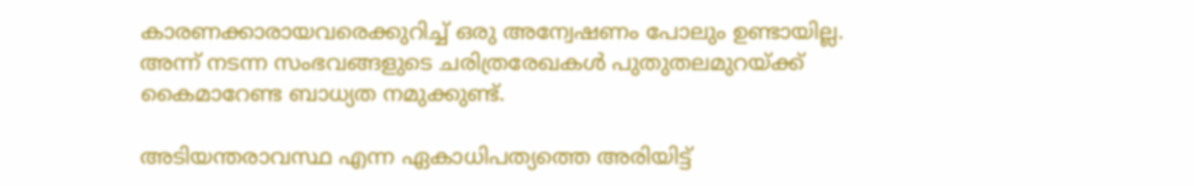കാരണക്കാരായവരെക്കുറിച്ച് ഒരു അന്വേഷണം പോലും ഉണ്ടായില്ല. അന്ന് നടന്ന സംഭവങ്ങളുടെ ചരിത്രരേഖകള്‍ പുതുതലമുറയ്‌ക്ക് കൈമാറേണ്ട ബാധ്യത നമുക്കുണ്ട്.

അടിയന്തരാവസ്ഥ എന്ന ഏകാധിപത്യത്തെ അരിയിട്ട്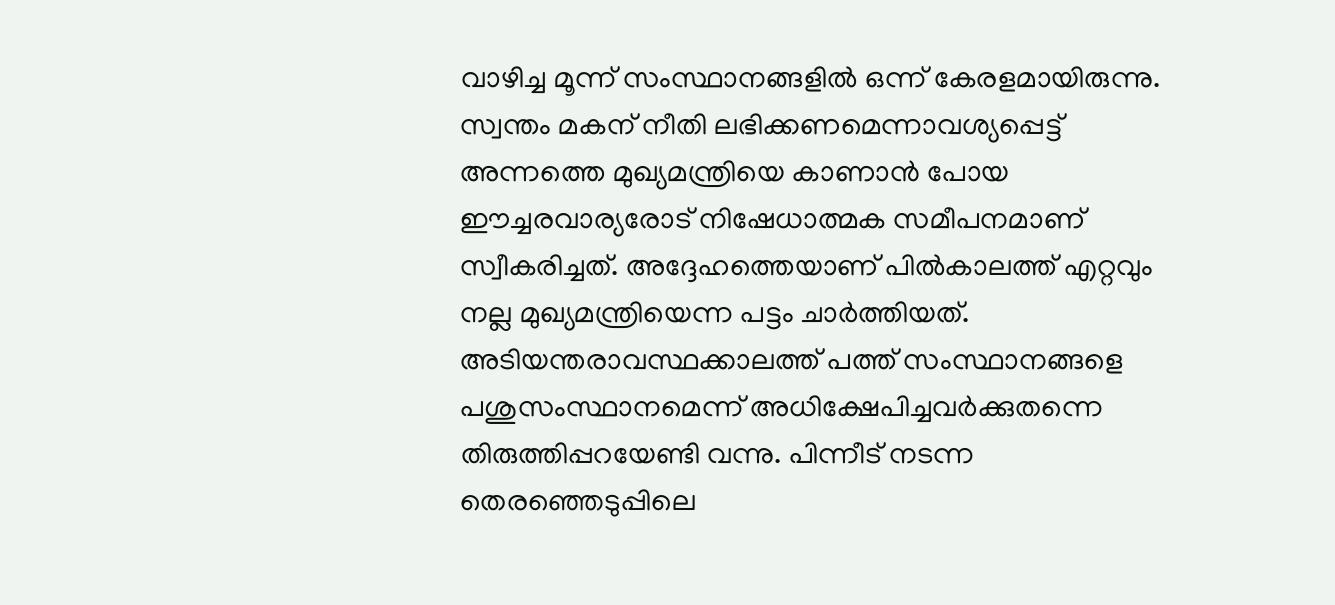വാഴിച്ച മൂന്ന് സംസ്ഥാനങ്ങളില്‍ ഒന്ന് കേരളമായിരുന്നു. സ്വന്തം മകന് നീതി ലഭിക്കണമെന്നാവശ്യപ്പെട്ട് അന്നത്തെ മുഖ്യമന്ത്രിയെ കാണാന്‍ പോയ ഈച്ചരവാര്യരോട് നിഷേധാത്മക സമീപനമാണ് സ്വീകരിച്ചത്. അദ്ദേഹത്തെയാണ് പില്‍കാലത്ത് എറ്റവും നല്ല മുഖ്യമന്ത്രിയെന്ന പട്ടം ചാര്‍ത്തിയത്. അടിയന്തരാവസ്ഥക്കാലത്ത് പത്ത് സംസ്ഥാനങ്ങളെ പശുസംസ്ഥാനമെന്ന് അധിക്ഷേപിച്ചവര്‍ക്കുതന്നെ തിരുത്തിപ്പറയേണ്ടി വന്നു. പിന്നീട് നടന്ന തെരഞ്ഞെടുപ്പിലെ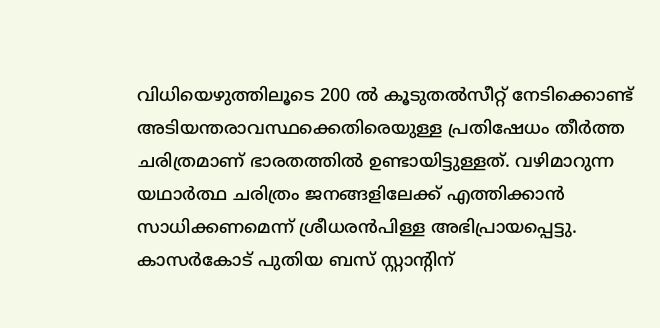വിധിയെഴുത്തിലൂടെ 200 ല്‍ കൂടുതല്‍സീറ്റ് നേടിക്കൊണ്ട് അടിയന്തരാവസ്ഥക്കെതിരെയുള്ള പ്രതിഷേധം തീര്‍ത്ത ചരിത്രമാണ് ഭാരതത്തില്‍ ഉണ്ടായിട്ടുള്ളത്. വഴിമാറുന്ന യഥാര്‍ത്ഥ ചരിത്രം ജനങ്ങളിലേക്ക് എത്തിക്കാന്‍ സാധിക്കണമെന്ന് ശ്രീധരന്‍പിള്ള അഭിപ്രായപ്പെട്ടു. കാസര്‍കോട് പുതിയ ബസ് സ്റ്റാന്റിന്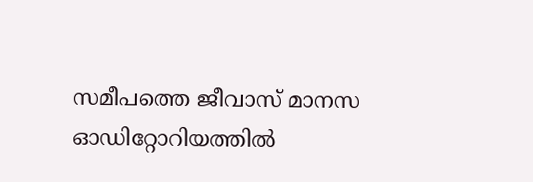സമീപത്തെ ജീവാസ് മാനസ ഓഡിറ്റോറിയത്തില്‍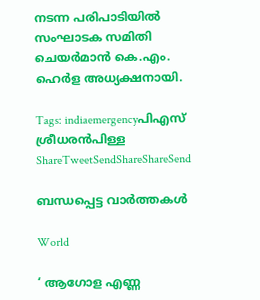നടന്ന പരിപാടിയില്‍ സംഘാടക സമിതി ചെയര്‍മാന്‍ കെ.എം. ഹെര്‍ള അധ്യക്ഷനായി.

Tags: indiaemergencyപിഎസ് ശ്രീധരന്‍പിള്ള
ShareTweetSendShareShareSend

ബന്ധപ്പെട്ട വാര്‍ത്തകള്‍

World

‘ ആഗോള എണ്ണ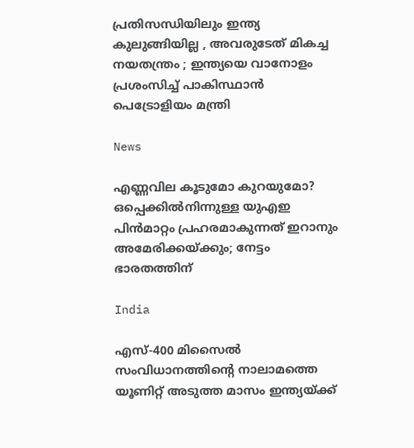പ്രതിസന്ധിയിലും ഇന്ത്യ കുലുങ്ങിയില്ല , അവരുടേത് മികച്ച നയതന്ത്രം ; ഇന്ത്യയെ വാനോളം പ്രശംസിച്ച് പാകിസ്ഥാൻ പെട്രോളിയം മന്ത്രി

News

എണ്ണവില കൂടുമോ കുറയുമോ? ഒപ്പെക്കിൽനിന്നുള്ള യുഎഇ പിൻമാറ്റം പ്രഹരമാകുന്നത് ഇറാനും അമേരിക്കയ്‌ക്കും; നേട്ടം ഭാരതത്തിന്

India

എസ്-400 മിസൈൽ സംവിധാനത്തിന്റെ നാലാമത്തെ യൂണിറ്റ് അടുത്ത മാസം ഇന്ത്യയ്‌ക്ക്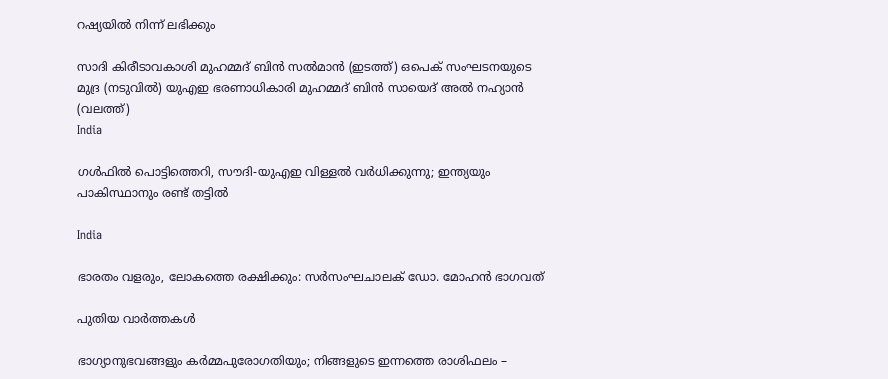റഷ്യയിൽ നിന്ന് ലഭിക്കും

സാദി കിരീടാവകാശി മുഹമ്മദ് ബിന്‍ സല്‍മാന്‍ (ഇടത്ത്) ഒപെക് സംഘടനയുടെ മുദ്ര (നടുവില്‍) യുഎഇ ഭരണാധികാരി മുഹമ്മദ് ബിന്‍ സായെദ് അല്‍ നഹ്യാന്‍ (വലത്ത്)
India

ഗള്‍ഫില്‍ പൊട്ടിത്തെറി, സൗദി-യുഎഇ വിള്ളല്‍ വര്‍ധിക്കുന്നു; ഇന്ത്യയും പാകിസ്ഥാനും രണ്ട് തട്ടില്‍

India

ഭാരതം വളരും, ലോകത്തെ രക്ഷിക്കും: സര്‍സംഘചാലക് ഡോ. മോഹന്‍ ഭാഗവത്

പുതിയ വാര്‍ത്തകള്‍

ഭാഗ്യാനുഭവങ്ങളും കർമ്മപുരോഗതിയും; നിങ്ങളുടെ ഇന്നത്തെ രാശിഫലം –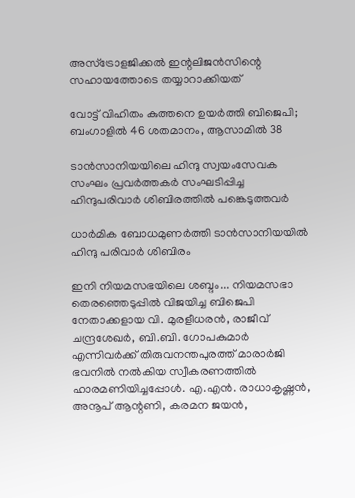അസ്ട്രോളജിക്കൽ ഇന്റലിജൻസിന്റെ സഹായത്തോടെ തയ്യാറാക്കിയത്

വോട്ട് വിഹിതം കുത്തനെ ഉയര്‍ത്തി ബിജെപി; ബംഗാളില്‍ 46 ശതമാനം, ആസാമില്‍ 38

ടാന്‍സാനിയയിലെ ഹിന്ദു സ്വയംസേവക സംഘം പ്രവര്‍ത്തകര്‍ സംഘടിപ്പിച്ച ഹിന്ദുപരിവാര്‍ ശിബിരത്തില്‍ പങ്കെടുത്തവര്‍

ധാര്‍മിക ബോധമുണര്‍ത്തി ടാന്‍സാനിയയില്‍ ഹിന്ദു പരിവാര്‍ ശിബിരം

ഇനി നിയമസഭയിലെ ശബ്ദം... നിയമസഭാ തെരഞ്ഞെടുപ്പില്‍ വിജയിച്ച ബിജെപി നേതാക്കളായ വി. മുരളീധരന്‍, രാജീവ് ചന്ദ്രശേഖര്‍, ബി.ബി. ഗോപകുമാര്‍ എന്നിവര്‍ക്ക് തിരുവനന്തപുരത്ത് മാരാര്‍ജി ഭവനില്‍ നല്‍കിയ സ്വീകരണത്തില്‍ ഹാരമണിയിച്ചപ്പോള്‍. എ.എന്‍. രാധാകൃഷ്ണന്‍, അനൂപ് ആന്റണി, കരമന ജയന്‍,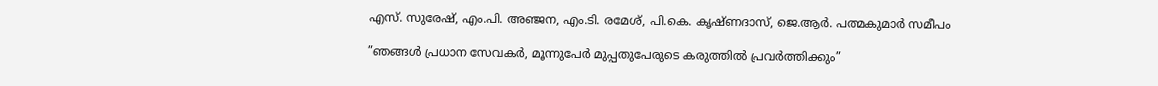എസ്. സുരേഷ്, എം.പി. അഞ്ജന, എം.ടി. രമേശ്, പി.കെ. കൃഷ്ണദാസ്, ജെ.ആര്‍. പത്മകുമാര്‍ സമീപം

”ഞങ്ങള്‍ പ്രധാന സേവകര്‍, മൂന്നുപേര്‍ മുപ്പതുപേരുടെ കരുത്തില്‍ പ്രവര്‍ത്തിക്കും”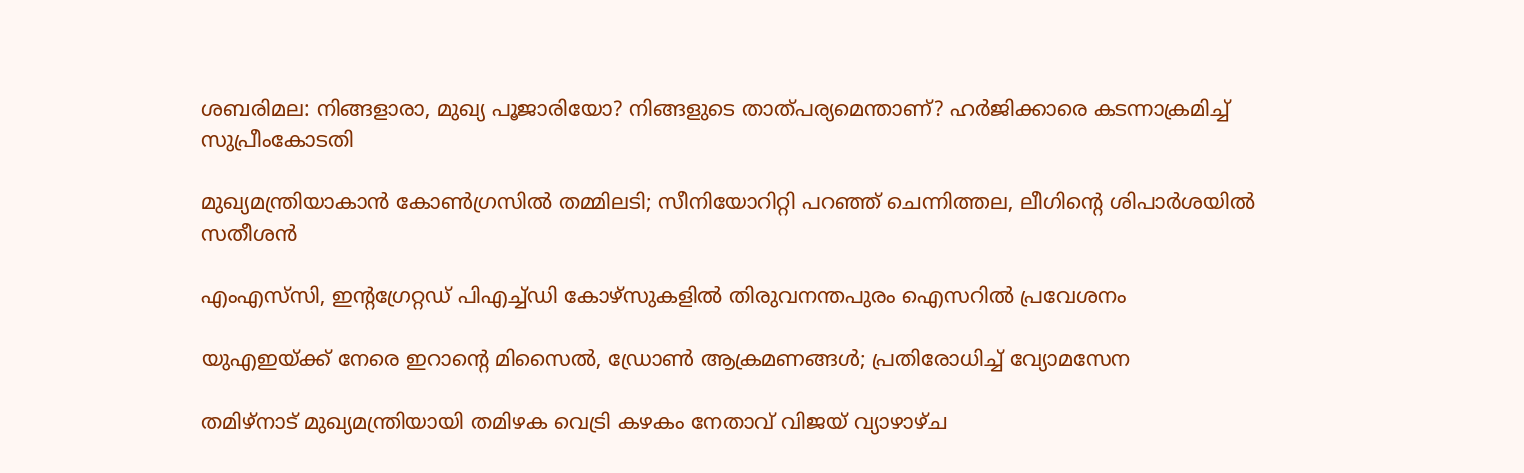ശബരിമല: നിങ്ങളാരാ, മുഖ്യ പൂജാരിയോ? നിങ്ങളുടെ താത്പര്യമെന്താണ്? ഹര്‍ജിക്കാരെ കടന്നാക്രമിച്ച് സുപ്രീംകോടതി

മുഖ്യമന്ത്രിയാകാന്‍ കോണ്‍ഗ്രസില്‍ തമ്മിലടി; സീനിയോറിറ്റി പറഞ്ഞ് ചെന്നിത്തല, ലീഗിന്റെ ശിപാര്‍ശയില്‍ സതീശന്‍

എംഎസ്‌സി, ഇന്റഗ്രേറ്റഡ് പിഎച്ച്ഡി കോഴ്‌സുകളില്‍ തിരുവനന്തപുരം ഐസറില്‍ പ്രവേശനം

യുഎഇയ്‌ക്ക് നേരെ ഇറാന്റെ മിസൈൽ, ഡ്രോൺ ആക്രമണങ്ങൾ; പ്രതിരോധിച്ച് വ്യോമസേന

തമിഴ്‌നാട് മുഖ്യമന്ത്രിയായി തമിഴക വെട്രി കഴകം നേതാവ് വിജയ് വ്യാഴാഴ്ച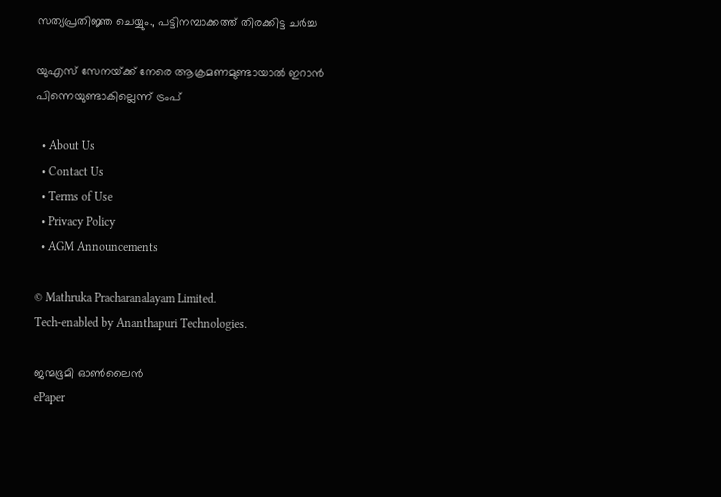സത്യപ്രതിജ്ഞ ചെയ്യും., പട്ടിനമ്പാക്കത്ത് തിരക്കിട്ട ചർച്ച

യുഎസ് സേനയ്‌ക്ക് നേരെ ആക്രമണമുണ്ടായാല്‍ ഇറാന്‍ പിന്നെയുണ്ടാകില്ലെന്ന് ട്രംപ്

  • About Us
  • Contact Us
  • Terms of Use
  • Privacy Policy
  • AGM Announcements

© Mathruka Pracharanalayam Limited.
Tech-enabled by Ananthapuri Technologies.

ജന്മഭൂമി ഓണ്‍ലൈന്‍
ePaper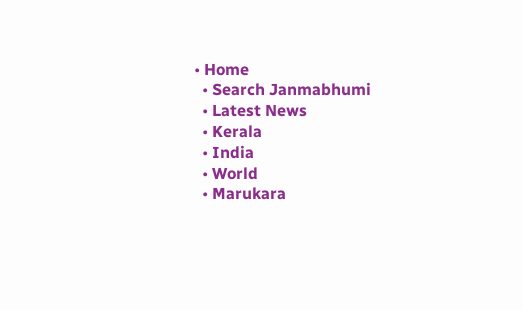• Home
  • Search Janmabhumi
  • Latest News
  • Kerala
  • India
  • World
  • Marukara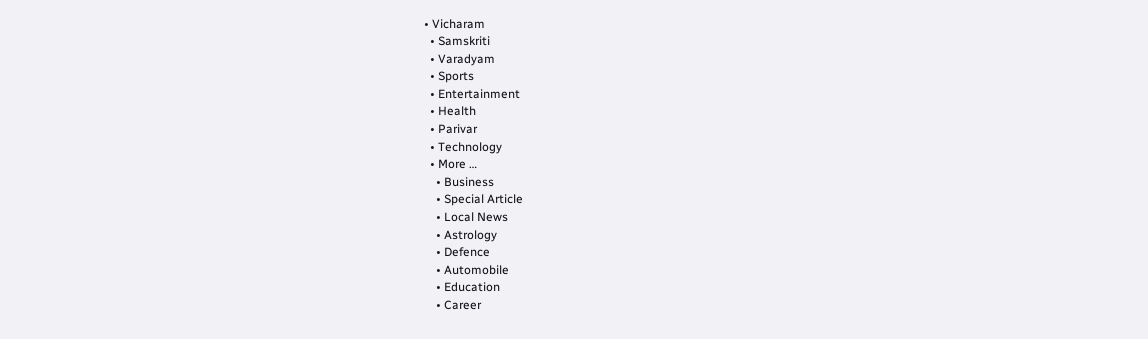• Vicharam
  • Samskriti
  • Varadyam
  • Sports
  • Entertainment
  • Health
  • Parivar
  • Technology
  • More …
    • Business
    • Special Article
    • Local News
    • Astrology
    • Defence
    • Automobile
    • Education
    • Career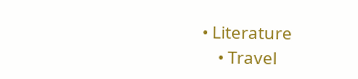• Literature
    • Travel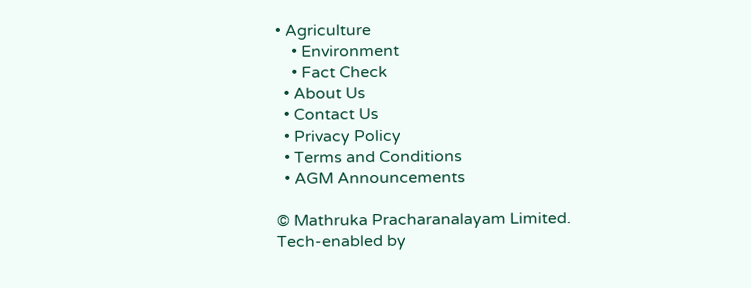• Agriculture
    • Environment
    • Fact Check
  • About Us
  • Contact Us
  • Privacy Policy
  • Terms and Conditions
  • AGM Announcements

© Mathruka Pracharanalayam Limited.
Tech-enabled by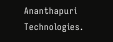Ananthapuri Technologies.